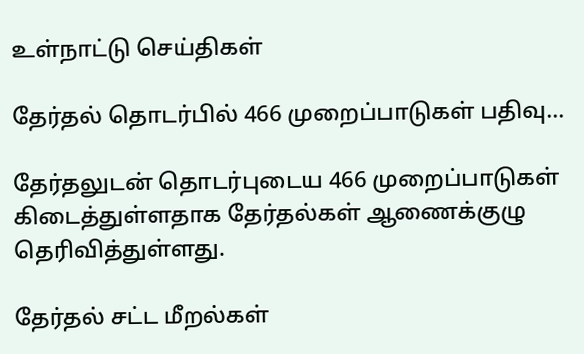உள்நாட்டு செய்திகள்

தேர்தல் தொடர்பில் 466 முறைப்பாடுகள் பதிவு…

தேர்தலுடன் தொடர்புடைய 466 முறைப்பாடுகள் கிடைத்துள்ளதாக தேர்தல்கள் ஆணைக்குழு தெரிவித்துள்ளது.

தேர்தல் சட்ட மீறல்கள்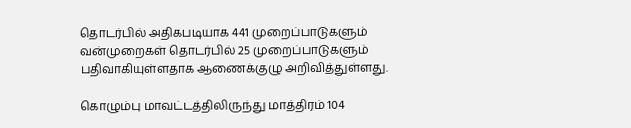தொடர்பில் அதிகபடியாக 441 முறைப்பாடுகளும் வன்முறைகள் தொடர்பில் 25 முறைப்பாடுகளும் பதிவாகியுள்ளதாக ஆணைக்குழு அறிவித்துள்ளது.

கொழும்பு மாவட்டத்திலிருந்து மாத்திரம் 104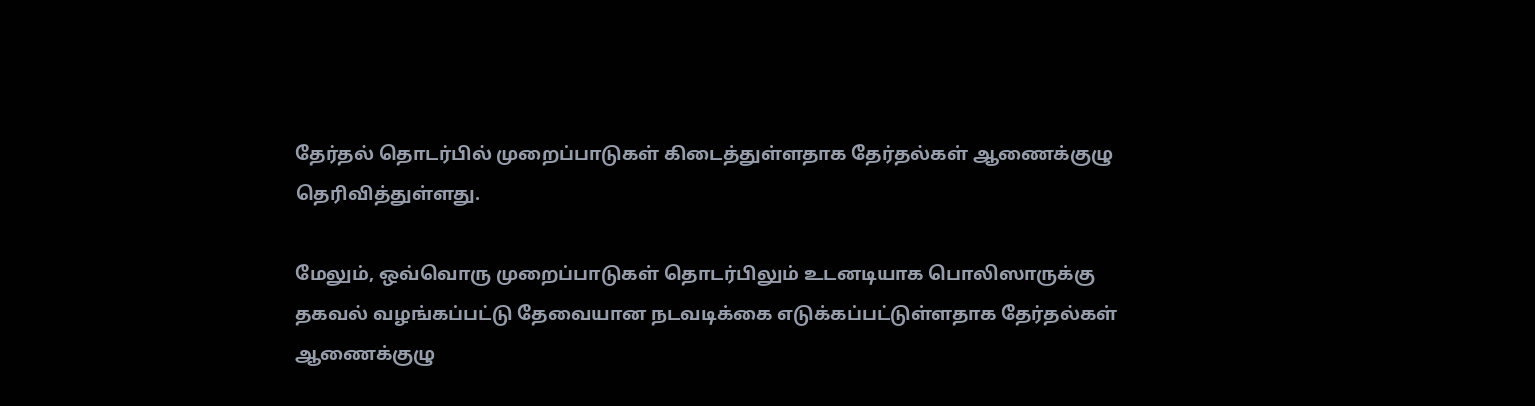தேர்தல் தொடர்பில் முறைப்பாடுகள் கிடைத்துள்ளதாக தேர்தல்கள் ஆணைக்குழு தெரிவித்துள்ளது.

மேலும், ஒவ்வொரு முறைப்பாடுகள் தொடர்பிலும் உடனடியாக பொலிஸாருக்கு தகவல் வழங்கப்பட்டு தேவையான நடவடிக்கை எடுக்கப்பட்டுள்ளதாக தேர்தல்கள் ஆணைக்குழு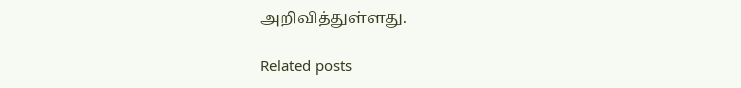அறிவித்துள்ளது.

Related posts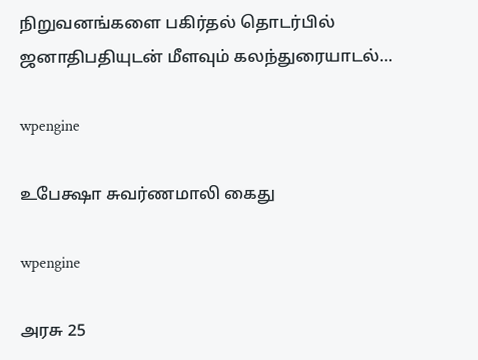நிறுவனங்களை பகிர்தல் தொடர்பில் ஜனாதிபதியுடன் மீளவும் கலந்துரையாடல்…

wpengine

உபேக்ஷா சுவர்ணமாலி கைது

wpengine

அரசு 25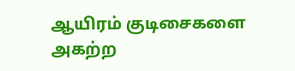ஆயிரம் குடிசைகளை அகற்ற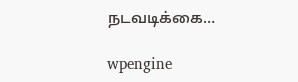நடவடிக்கை…

wpengine